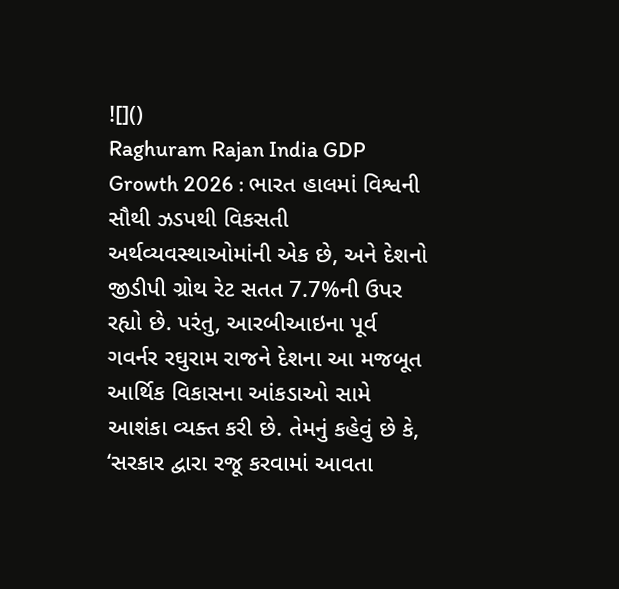![]()
Raghuram Rajan India GDP Growth 2026 : ભારત હાલમાં વિશ્વની સૌથી ઝડપથી વિકસતી અર્થવ્યવસ્થાઓમાંની એક છે, અને દેશનો જીડીપી ગ્રોથ રેટ સતત 7.7%ની ઉપર રહ્યો છે. પરંતુ, આરબીઆઇના પૂર્વ ગવર્નર રઘુરામ રાજને દેશના આ મજબૂત આર્થિક વિકાસના આંકડાઓ સામે આશંકા વ્યક્ત કરી છે. તેમનું કહેવું છે કે, ‘સરકાર દ્વારા રજૂ કરવામાં આવતા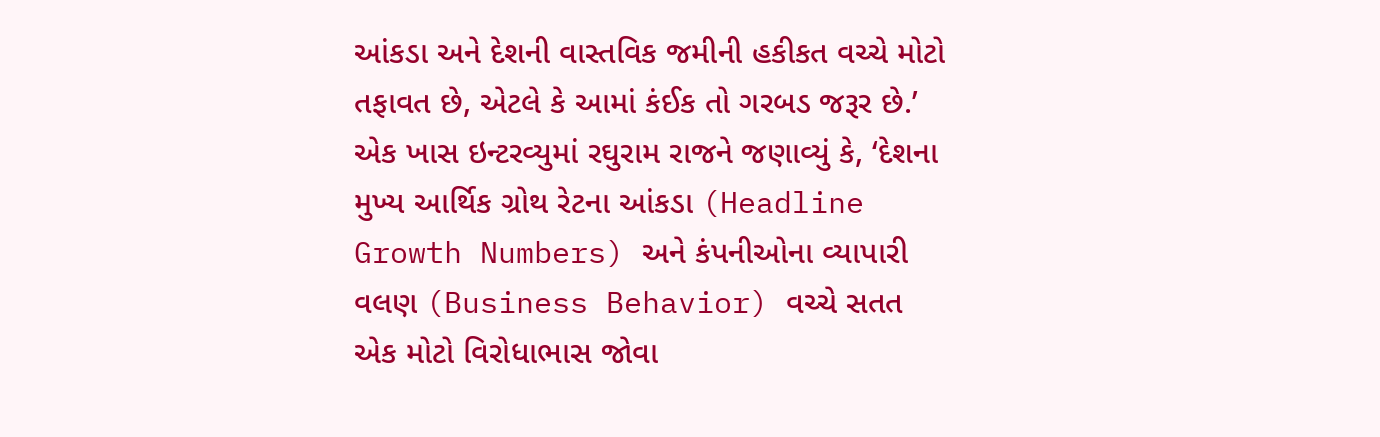આંકડા અને દેશની વાસ્તવિક જમીની હકીકત વચ્ચે મોટો તફાવત છે, એટલે કે આમાં કંઈક તો ગરબડ જરૂર છે.’
એક ખાસ ઇન્ટરવ્યુમાં રઘુરામ રાજને જણાવ્યું કે, ‘દેશના મુખ્ય આર્થિક ગ્રોથ રેટના આંકડા (Headline Growth Numbers) અને કંપનીઓના વ્યાપારી વલણ (Business Behavior) વચ્ચે સતત એક મોટો વિરોધાભાસ જોવા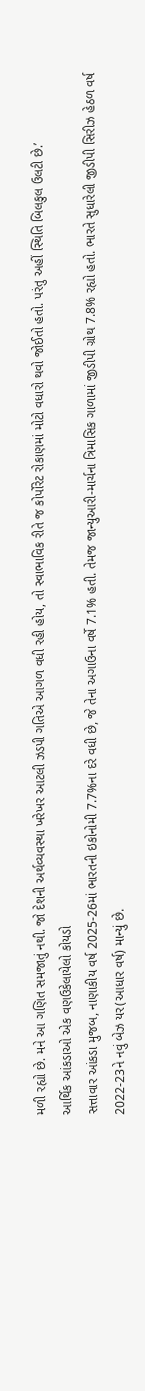મળી રહ્યો છે. મને આ ગણિત સમજાતું નથી. જો દેશની અર્થવ્યવસ્થા ખરેખર આટલી ઝડપી ગતિએ આગળ વધી રહી હોય, તો સ્વાભાવિક રીતે જ કોર્પોરેટ રોકાણમાં મોટો વધારો થવો જોઈતો હતો. પરંતુ અહીં સ્થિતિ બિલકુલ ઉલટી છે.’
આર્થિક આંકડાઓ એક વણઉકેલાયેલો કોયડો
સત્તાવાર આંકડા મુજબ, નાણાકીય વર્ષ 2025-26માં ભારતની ઇકોનોમી 7.7%ના દરે વધી છે, જે તેના અગાઉના વર્ષે 7.1% હતી. તેમજ જાન્યુઆરી-માર્ચના ત્રિમાસિક ગાળામાં જીડીપી ગ્રોથ 7.8% રહ્યો હતો. ભારતે સુધારેલી જીડીપી સિરીઝ હેઠળ વર્ષ 2022-23ને નવું બેઝ યર(આધાર વર્ષ) માન્યું છે.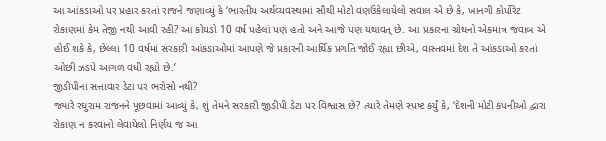આ આંકડાઓ પર પ્રહાર કરતાં રાજને જણાવ્યું કે ‘ભારતીય અર્થવ્યવસ્થામાં સૌથી મોટો વણઉકેલાયેલો સવાલ એ છે કે, ખાનગી કોર્પોરેટ રોકાણમાં કેમ તેજી નથી આવી રહી? આ કોયડો 10 વર્ષ પહેલાં પણ હતો અને આજે પણ યથાવત્ છે. આ પ્રકારના ગ્રોથનો એકમાત્ર જવાબ એ હોઈ શકે કે, છેલ્લા 10 વર્ષમાં સરકારી આંકડાઓમાં આપણે જે પ્રકારની આર્થિક પ્રગતિ જોઈ રહ્યા છીએ, વાસ્તવમાં દેશ તે આંકડાઓ કરતાં ઓછી ઝડપે આગળ વધી રહ્યો છે.’
જીડીપીના સત્તાવાર ડેટા પર ભરોસો નથી?
જ્યારે રઘુરામ રાજનને પૂછવામાં આવ્યું કે, શું તેમને સરકારી જીડીપી ડેટા પર વિશ્વાસ છે? ત્યારે તેમણે સ્પષ્ટ કર્યું કે, ‘દેશની મોટી કંપનીઓ દ્વારા રોકાણ ન કરવાનો લેવાયેલો નિર્ણય જ આ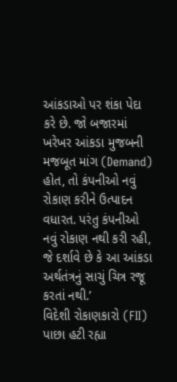આંકડાઓ પર શંકા પેદા કરે છે. જો બજારમાં ખરેખર આંકડા મુજબની મજબૂત માંગ (Demand) હોત, તો કંપનીઓ નવું રોકાણ કરીને ઉત્પાદન વધારત. પરંતુ કંપનીઓ નવું રોકાણ નથી કરી રહી, જે દર્શાવે છે કે આ આંકડા અર્થતંત્રનું સાચું ચિત્ર રજૂ કરતાં નથી.’
વિદેશી રોકાણકારો (FII) પાછા હટી રહ્યા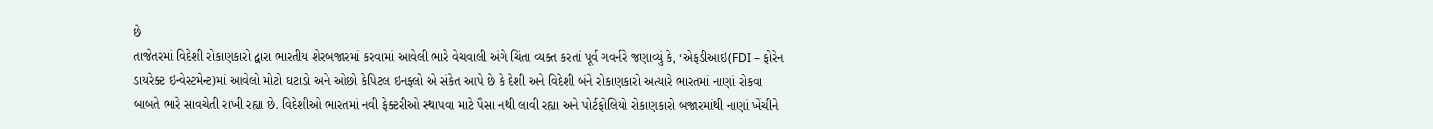છે
તાજેતરમાં વિદેશી રોકાણકારો દ્વારા ભારતીય શેરબજારમાં કરવામાં આવેલી ભારે વેચવાલી અંગે ચિંતા વ્યક્ત કરતાં પૂર્વ ગવર્નરે જણાવ્યું કે, ‘એફડીઆઇ(FDI – ફોરેન ડાયરેક્ટ ઇન્વેસ્ટમેન્ટ)માં આવેલો મોટો ઘટાડો અને ઓછો કેપિટલ ઇનફ્લો એ સંકેત આપે છે કે દેશી અને વિદેશી બંને રોકાણકારો અત્યારે ભારતમાં નાણાં રોકવા બાબતે ભારે સાવચેતી રાખી રહ્યા છે. વિદેશીઓ ભારતમાં નવી ફેક્ટરીઓ સ્થાપવા માટે પૈસા નથી લાવી રહ્યા અને પોર્ટફોલિયો રોકાણકારો બજારમાંથી નાણાં ખેંચીને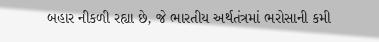બહાર નીકળી રહ્યા છે, જે ભારતીય અર્થતંત્રમાં ભરોસાની કમી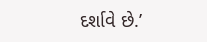દર્શાવે છે.’